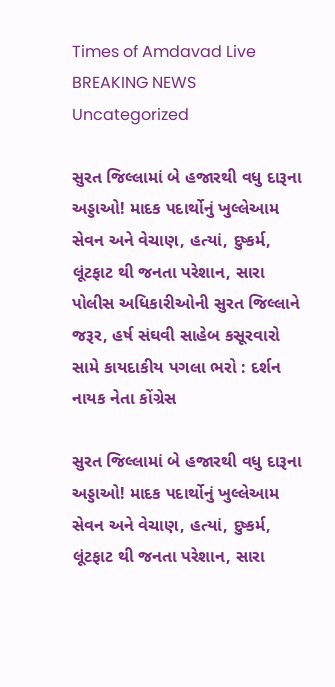Times of Amdavad Live
BREAKING NEWS
Uncategorized

સુરત જિલ્લામાં બે હજારથી વધુ દારૂના અડ્ડાઓ! માદક પદાર્થોનું ખુલ્લેઆમ સેવન અને વેચાણ, હત્યાં, દુષ્કર્મ, લૂંટફાટ થી જનતા પરેશાન, સારા પોલીસ અધિકારીઓની સુરત જિલ્લાને જરૂર, હર્ષ સંઘવી સાહેબ કસૂરવારો સામે કાયદાકીય પગલા ભરો : દર્શન નાયક નેતા કોંગ્રેસ

સુરત જિલ્લામાં બે હજારથી વધુ દારૂના અડ્ડાઓ! માદક પદાર્થોનું ખુલ્લેઆમ સેવન અને વેચાણ, હત્યાં, દુષ્કર્મ, લૂંટફાટ થી જનતા પરેશાન, સારા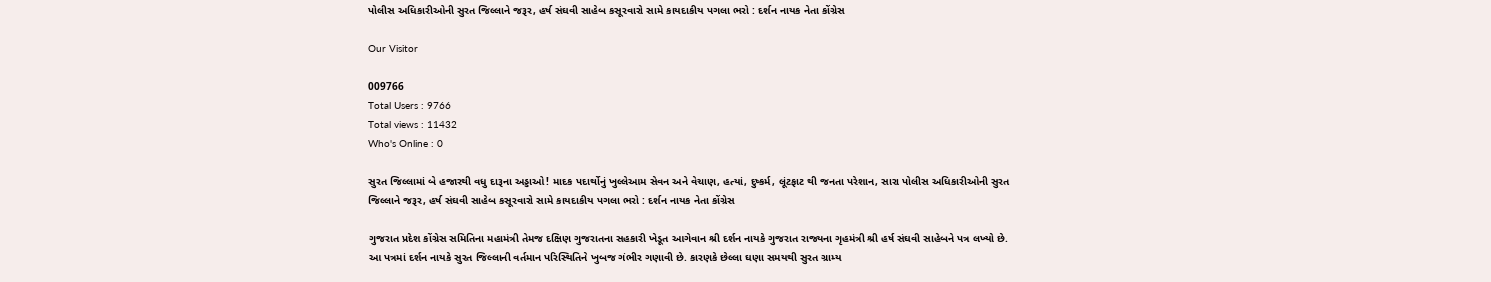પોલીસ અધિકારીઓની સુરત જિલ્લાને જરૂર, હર્ષ સંઘવી સાહેબ કસૂરવારો સામે કાયદાકીય પગલા ભરો : દર્શન નાયક નેતા કોંગ્રેસ

Our Visitor

009766
Total Users : 9766
Total views : 11432
Who's Online : 0

સુરત જિલ્લામાં બે હજારથી વધુ દારૂના અડ્ડાઓ! માદક પદાર્થોનું ખુલ્લેઆમ સેવન અને વેચાણ, હત્યાં, દુષ્કર્મ, લૂંટફાટ થી જનતા પરેશાન, સારા પોલીસ અધિકારીઓની સુરત જિલ્લાને જરૂર, હર્ષ સંઘવી સાહેબ કસૂરવારો સામે કાયદાકીય પગલા ભરો : દર્શન નાયક નેતા કોંગ્રેસ

ગુજરાત પ્રદેશ કોંગ્રેસ સમિતિના મહામંત્રી તેમજ દક્ષિણ ગુજરાતના સહકારી ખેડૂત આગેવાન શ્રી દર્શન નાયકે ગુજરાત રાજ્યના ગૃહમંત્રી શ્રી હર્ષ સંઘવી સાહેબને પત્ર લખ્યો છે. આ પત્રમાં દર્શન નાયકે સુરત જિલ્લાની વર્તમાન પરિસ્થિતિને ખુબજ ગંભીર ગણાવી છે. કારણકે છેલ્લા ઘણા સમયથી સુરત ગ્રામ્ય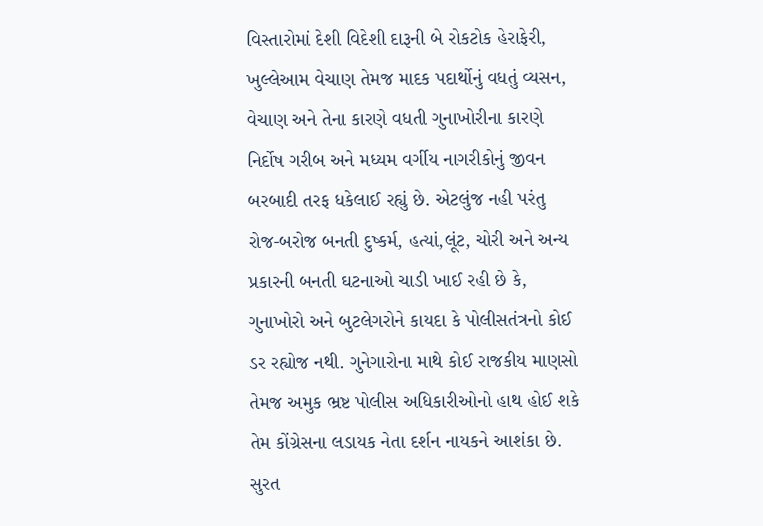વિસ્તારોમાં દેશી વિદેશી દારૂની બે રોકટોક હેરાફેરી, ખુલ્લેઆમ વેચાણ તેમજ માદક પદાર્થોનું વધતું વ્યસન, વેચાણ અને તેના કારણે વધતી ગુનાખોરીના કારણે નિર્દોષ ગરીબ અને મધ્યમ વર્ગીય નાગરીકોનું જીવન બરબાદી તરફ ધકેલાઈ રહ્યું છે. એટલુંજ નહી પરંતુ રોજ-બરોજ બનતી દુષ્કર્મ, હત્યાં,લૂંટ, ચોરી અને અન્ય પ્રકારની બનતી ઘટનાઓ ચાડી ખાઈ રહી છે કે, ગુનાખોરો અને બુટલેગરોને કાયદા કે પોલીસતંત્રનો કોઈ ડર રહ્યોજ નથી. ગુનેગારોના માથે કોઈ રાજકીય માણસો તેમજ અમુક ભ્રષ્ટ પોલીસ અધિકારીઓનો હાથ હોઈ શકે તેમ કોંગ્રેસના લડાયક નેતા દર્શન નાયકને આશંકા છે. સુરત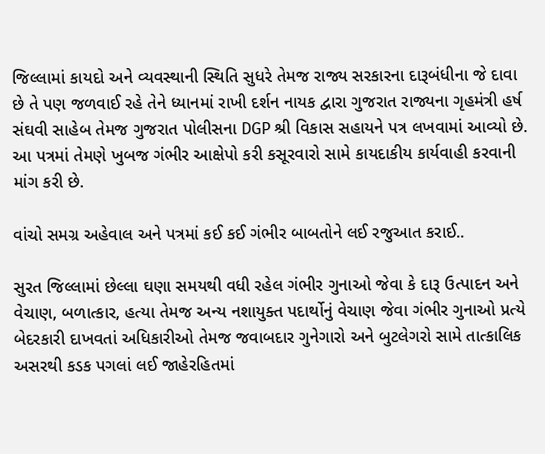જિલ્લામાં કાયદો અને વ્યવસ્થાની સ્થિતિ સુધરે તેમજ રાજ્ય સરકારના દારૂબંધીના જે દાવા છે તે પણ જળવાઈ રહે તેને ધ્યાનમાં રાખી દર્શન નાયક દ્વારા ગુજરાત રાજ્યના ગૃહમંત્રી હર્ષ સંઘવી સાહેબ તેમજ ગુજરાત પોલીસના DGP શ્રી વિકાસ સહાયને પત્ર લખવામાં આવ્યો છે. આ પત્રમાં તેમણે ખુબજ ગંભીર આક્ષેપો કરી કસૂરવારો સામે કાયદાકીય કાર્યવાહી કરવાની માંગ કરી છે.

વાંચો સમગ્ર અહેવાલ અને પત્રમાં કઈ કઈ ગંભીર બાબતોને લઈ રજુઆત કરાઈ..

સુરત જિલ્લામાં છેલ્લા ઘણા સમયથી વધી રહેલ ગંભીર ગુનાઓ જેવા કે દારૂ ઉત્પાદન અને વેચાણ, બળાત્કાર, હત્યા તેમજ અન્ય નશાયુક્ત પદાર્થોનું વેચાણ જેવા ગંભીર ગુનાઓ પ્રત્યે બેદરકારી દાખવતાં અધિકારીઓ તેમજ જવાબદાર ગુનેગારો અને બુટલેગરો સામે તાત્કાલિક અસરથી કડક પગલાં લઈ જાહેરહિતમાં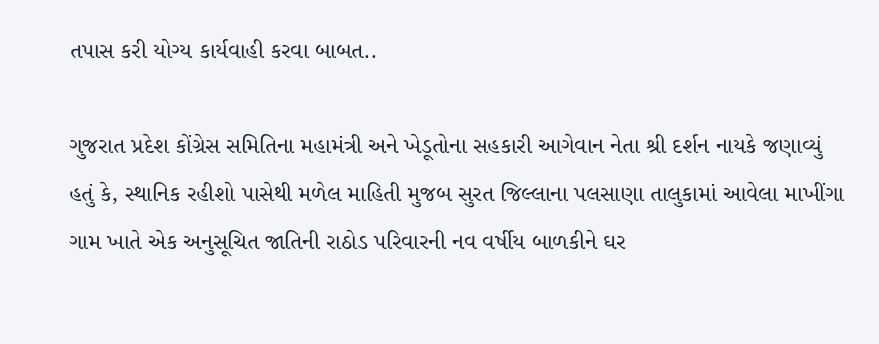તપાસ કરી યોગ્ય કાર્યવાહી કરવા બાબત..

ગુજરાત પ્રદેશ કોંગ્રેસ સમિતિના મહામંત્રી અને ખેડૂતોના સહકારી આગેવાન નેતા શ્રી દર્શન નાયકે જણાવ્યું હતું કે, સ્થાનિક રહીશો પાસેથી મળેલ માહિતી મુજબ સુરત જિલ્લાના પલસાણા તાલુકામાં આવેલા માખીંગા ગામ ખાતે એક અનુસૂચિત જાતિની રાઠોડ પરિવારની નવ વર્ષીય બાળકીને ઘર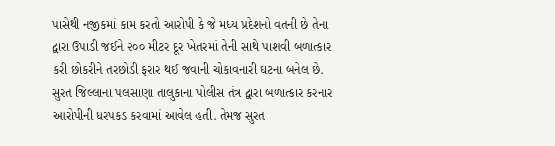પાસેથી નજીકમાં કામ કરતો આરોપી કે જે મધ્ય પ્રદેશનો વતની છે તેના દ્વારા ઉપાડી જઈને ૨૦૦ મીટર દૂર ખેતરમાં તેની સાથે પાશવી બળાત્કાર કરી છોકરીને તરછોડી ફરાર થઈ જવાની ચોકાવનારી ઘટના બનેલ છે. સુરત જિલ્લાના પલસાણા તાલુકાના પોલીસ તંત્ર દ્વારા બળાત્કાર કરનાર આરોપીની ધરપકડ કરવામાં આવેલ હતી. તેમજ સુરત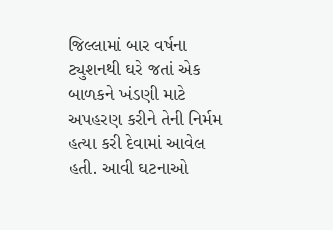જિલ્લામાં બાર વર્ષના ટ્યુશનથી ઘરે જતાં એક બાળકને ખંડણી માટે અપહરણ કરીને તેની નિર્મમ હત્યા કરી દેવામાં આવેલ હતી. આવી ઘટનાઓ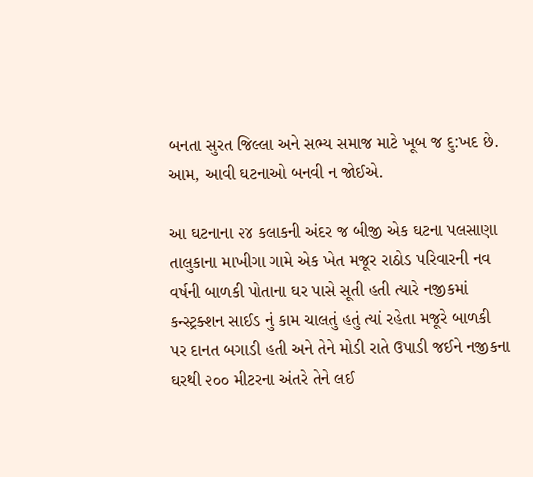બનતા સુરત જિલ્લા અને સભ્ય સમાજ માટે ખૂબ જ દુ:ખદ છે. આમ, આવી ઘટનાઓ બનવી ન જોઈએ.

આ ઘટનાના ૨૪ કલાકની અંદર જ બીજી એક ઘટના પલસાણા તાલુકાના માખીગા ગામે એક ખેત મજૂર રાઠોડ પરિવારની નવ વર્ષની બાળકી પોતાના ઘર પાસે સૂતી હતી ત્યારે નજીકમાં કન્સ્ટ્રક્શન સાઈડ નું કામ ચાલતું હતું ત્યાં રહેતા મજૂરે બાળકી પર દાનત બગાડી હતી અને તેને મોડી રાતે ઉપાડી જઈને નજીકના ઘરથી ૨૦૦ મીટરના અંતરે તેને લઈ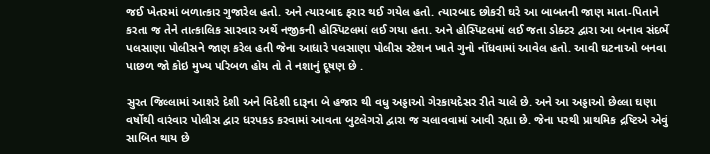જઈ ખેતરમાં બળાત્કાર ગુજારેલ હતો. અને ત્યારબાદ ફરાર થઈ ગયેલ હતો. ત્યારબાદ છોકરી ઘરે આ બાબતની જાણ માતા-પિતાને કરતા જ તેને તાત્કાલિક સારવાર અર્થે નજીકની હોસ્પિટલમાં લઈ ગયા હતા. અને હોસ્પિટલમાં લઈ જતા ડોક્ટર દ્વારા આ બનાવ સંદર્ભે પલસાણા પોલીસને જાણ કરેલ હતી જેના આધારે પલસાણા પોલીસ સ્ટેશન ખાતે ગુનો નોંધવામાં આવેલ હતો. આવી ઘટનાઓ બનવા પાછળ જો કોઇ મુખ્ય પરિબળ હોય તો તે નશાનું દૂષણ છે .

સુરત જિલ્લામાં આશરે દેશી અને વિદેશી દારૂના બે હજાર થી વધુ અડ્ડાઓ ગેરકાયદેસર રીતે ચાલે છે. અને આ અડ્ડાઓ છેલ્લા ઘણા વર્ષોથી વારંવાર પોલીસ દ્વાર ધરપકડ કરવામાં આવતા બુટલેગરો દ્વારા જ ચલાવવામાં આવી રહ્યા છે. જેના પરથી પ્રાથમિક દ્રષ્ટિએ એવું સાબિત થાય છે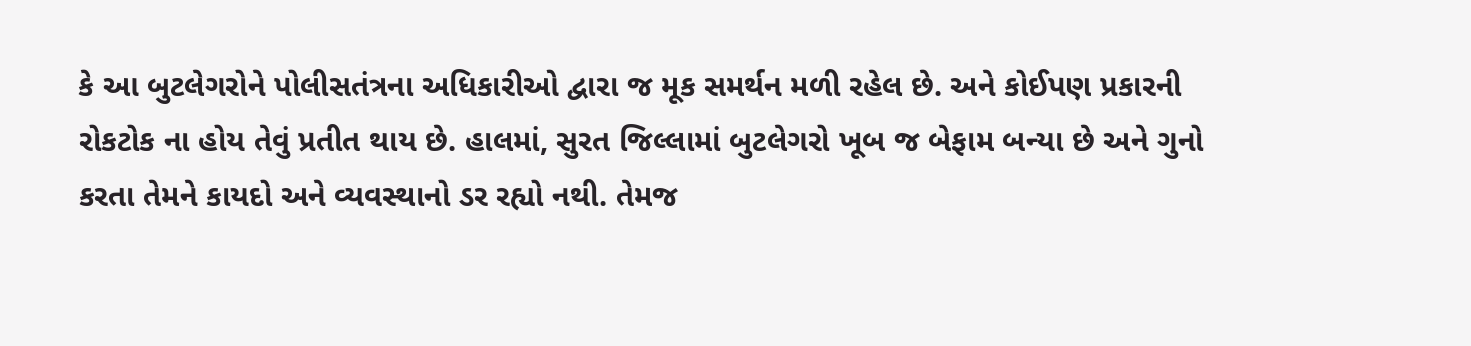કે આ બુટલેગરોને પોલીસતંત્રના અધિકારીઓ દ્વારા જ મૂક સમર્થન મળી રહેલ છે. અને કોઈપણ પ્રકારની રોકટોક ના હોય તેવું પ્રતીત થાય છે. હાલમાં, સુરત જિલ્લામાં બુટલેગરો ખૂબ જ બેફામ બન્યા છે અને ગુનો કરતા તેમને કાયદો અને વ્યવસ્થાનો ડર રહ્યો નથી. તેમજ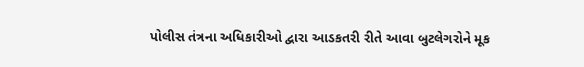પોલીસ તંત્રના અધિકારીઓ દ્વારા આડકતરી રીતે આવા બુટલેગરોને મૂક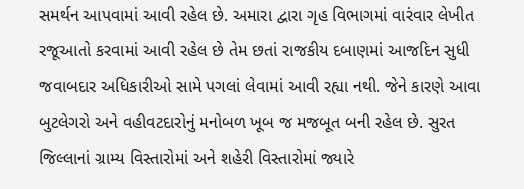સમર્થન આપવામાં આવી રહેલ છે. અમારા દ્વારા ગૃહ વિભાગમાં વારંવાર લેખીત રજૂઆતો કરવામાં આવી રહેલ છે તેમ છતાં રાજકીય દબાણમાં આજદિન સુધી જવાબદાર અધિકારીઓ સામે પગલાં લેવામાં આવી રહ્યા નથી. જેને કારણે આવા બુટલેગરો અને વહીવટદારોનું મનોબળ ખૂબ જ મજબૂત બની રહેલ છે. સુરત જિલ્લાનાં ગ્રામ્ય વિસ્તારોમાં અને શહેરી વિસ્તારોમાં જ્યારે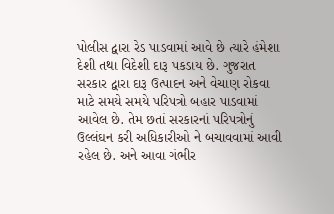પોલીસ દ્વારા રેડ પાડવામાં આવે છે ત્યારે હંમેશા દેશી તથા વિદેશી દારૂ પકડાય છે. ગુજરાત સરકાર દ્વારા દારૂ ઉત્પાદન અને વેચાણ રોકવા માટે સમયે સમયે પરિપત્રો બહાર પાડવામાં આવેલ છે. તેમ છતાં સરકારનાં પરિપત્રોનું ઉલ્લંઘન કરી અધિકારીઓ ને બચાવવામાં આવી રહેલ છે. અને આવા ગંભીર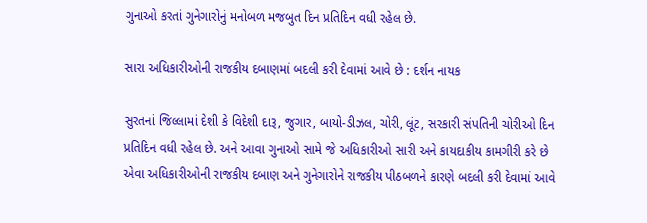ગુનાઓ કરતાં ગુનેગારોનું મનોબળ મજબુત દિન પ્રતિદિન વધી રહેલ છે.

સારા અધિકારીઓની રાજકીય દબાણમાં બદલી કરી દેવામાં આવે છે : દર્શન નાયક

સુરતનાં જિલ્લામાં દેશી કે વિદેશી દારૂ, જુગાર, બાયો-ડીઝલ, ચોરી, લૂંટ, સરકારી સંપતિની ચોરીઓ દિન પ્રતિદિન વધી રહેલ છે. અને આવા ગુનાઓ સામે જે અધિકારીઓ સારી અને કાયદાકીય કામગીરી કરે છે એવા અધિકારીઓની રાજકીય દબાણ અને ગુનેગારોને રાજકીય પીઠબળને કારણે બદલી કરી દેવામાં આવે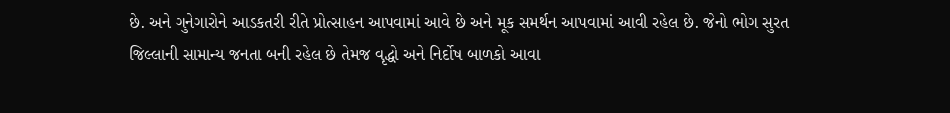છે. અને ગુનેગારોને આડકતરી રીતે પ્રોત્સાહન આપવામાં આવે છે અને મૂક સમર્થન આપવામાં આવી રહેલ છે. જેનો ભોગ સુરત જિલ્લાની સામાન્ય જનતા બની રહેલ છે તેમજ વૃદ્ધો અને નિર્દોષ બાળકો આવા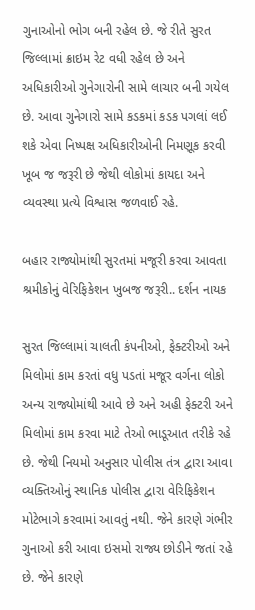ગુનાઓનો ભોગ બની રહેલ છે. જે રીતે સુરત જિલ્લામાં ક્રાઇમ રેટ વધી રહેલ છે અને અધિકારીઓ ગુનેગારોની સામે લાચાર બની ગયેલ છે. આવા ગુનેગારો સામે કડકમાં કડક પગલાં લઈ શકે એવા નિષ્પક્ષ અધિકારીઓની નિમણૂક કરવી ખૂબ જ જરૂરી છે જેથી લોકોમાં કાયદા અને વ્યવસ્થા પ્રત્યે વિશ્વાસ જળવાઈ રહે.

બહાર રાજ્યોમાંથી સુરતમાં મજૂરી કરવા આવતા શ્રમીકોનું વેરિફિકેશન ખુબજ જરૂરી.. દર્શન નાયક

સુરત જિલ્લામાં ચાલતી કંપનીઓ, ફેક્ટરીઓ અને મિલોમાં કામ કરતાં વધુ પડતાં મજૂર વર્ગના લોકો અન્ય રાજ્યોમાંથી આવે છે અને અહી ફેક્ટરી અને મિલોમાં કામ કરવા માટે તેઓ ભાડૂઆત તરીકે રહે છે. જેથી નિયમો અનુસાર પોલીસ તંત્ર દ્વારા આવા વ્યક્તિઓનું સ્થાનિક પોલીસ દ્વારા વેરિફિકેશન મોટેભાગે કરવામાં આવતું નથી. જેને કારણે ગંભીર ગુનાઓ કરી આવા ઇસમો રાજ્ય છોડીને જતાં રહે છે. જેને કારણે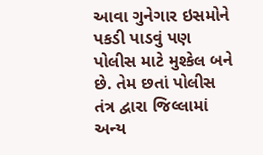આવા ગુનેગાર ઇસમોને પકડી પાડવું પણ પોલીસ માટે મુશ્કેલ બને છે. તેમ છતાં પોલીસ તંત્ર દ્વારા જિલ્લામાં અન્ય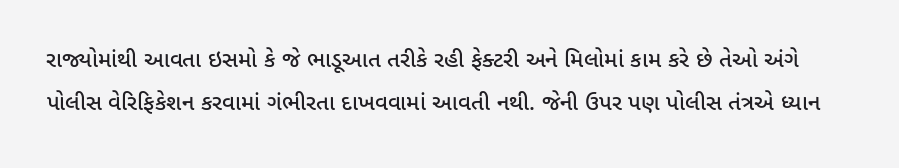રાજ્યોમાંથી આવતા ઇસમો કે જે ભાડૂઆત તરીકે રહી ફેક્ટરી અને મિલોમાં કામ કરે છે તેઓ અંગે પોલીસ વેરિફિકેશન કરવામાં ગંભીરતા દાખવવામાં આવતી નથી. જેની ઉપર પણ પોલીસ તંત્રએ ધ્યાન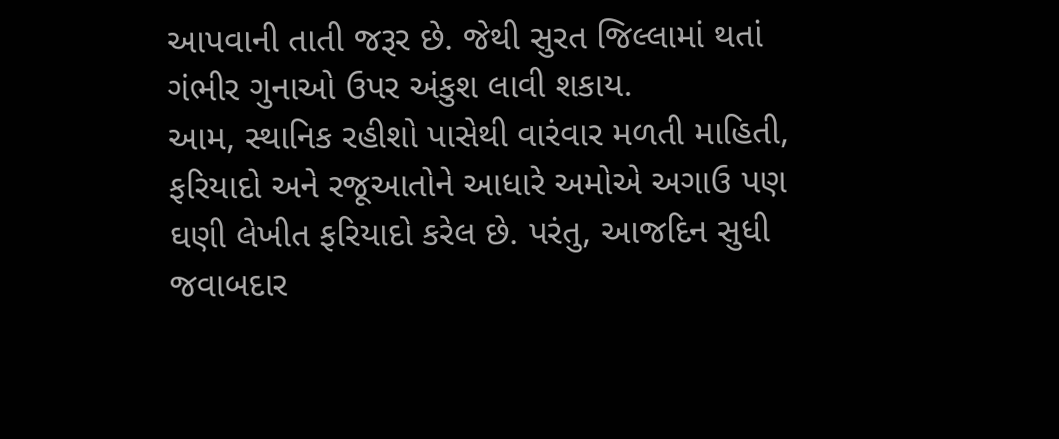આપવાની તાતી જરૂર છે. જેથી સુરત જિલ્લામાં થતાં ગંભીર ગુનાઓ ઉપર અંકુશ લાવી શકાય.
આમ, સ્થાનિક રહીશો પાસેથી વારંવાર મળતી માહિતી, ફરિયાદો અને રજૂઆતોને આધારે અમોએ અગાઉ પણ ઘણી લેખીત ફરિયાદો કરેલ છે. પરંતુ, આજદિન સુધી જવાબદાર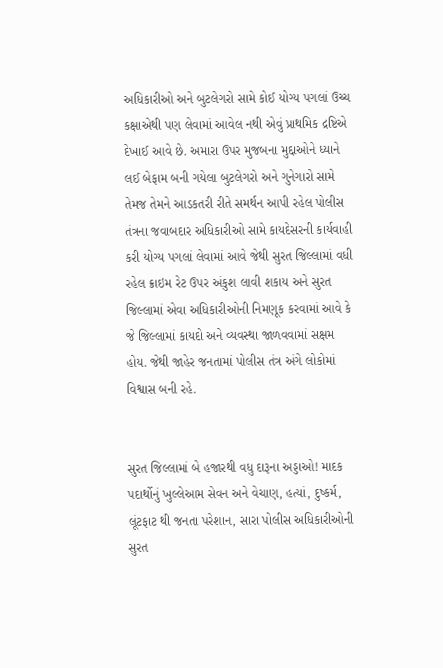અધિકારીઓ અને બુટલેગરો સામે કોઈ યોગ્ય પગલાં ઉચ્ચ કક્ષાએથી પણ લેવામાં આવેલ નથી એવું પ્રાથમિક દ્રષ્ટિએ દેખાઈ આવે છે. અમારા ઉપર મુજબના મુદ્દાઓને ધ્યાને લઈ બેફામ બની ગયેલા બુટલેગરો અને ગુનેગારો સામે તેમજ તેમને આડકતરી રીતે સમર્થન આપી રહેલ પોલીસ તંત્રના જવાબદાર અધિકારીઓ સામે કાયદેસરની કાર્યવાહી કરી યોગ્ય પગલાં લેવામાં આવે જેથી સુરત જિલ્લામાં વધી રહેલ ક્રાઇમ રેટ ઉપર અંકુશ લાવી શકાય અને સુરત જિલ્લામાં એવા અધિકારીઓની નિમણૂક કરવામાં આવે કે જે જિલ્લામાં કાયદો અને વ્યવસ્થા જાળવવામાં સક્ષમ હોય. જેથી જાહેર જનતામાં પોલીસ તંત્ર અંગે લોકોમાં વિશ્વાસ બની રહે.


સુરત જિલ્લામાં બે હજારથી વધુ દારૂના અડ્ડાઓ! માદક પદાર્થોનું ખુલ્લેઆમ સેવન અને વેચાણ, હત્યાં, દુષ્કર્મ, લૂંટફાટ થી જનતા પરેશાન, સારા પોલીસ અધિકારીઓની સુરત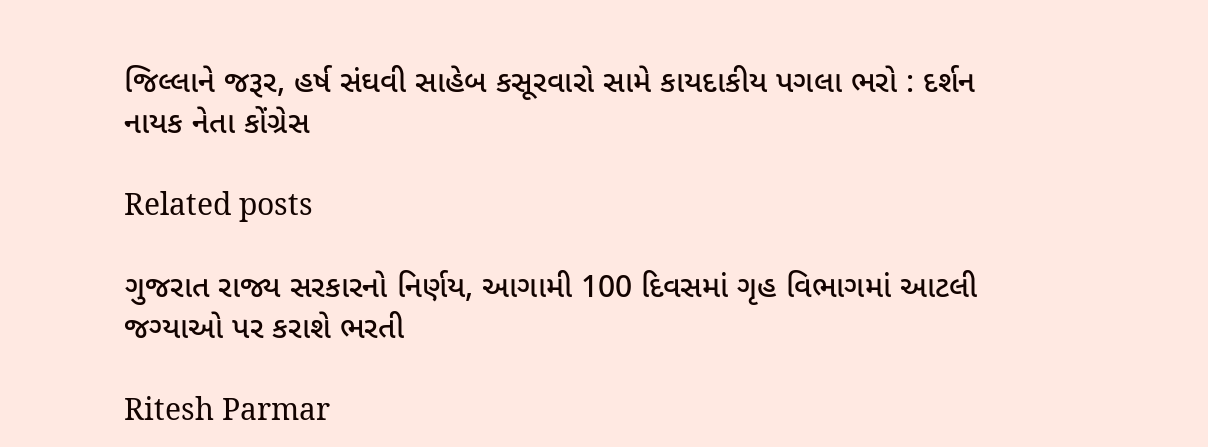જિલ્લાને જરૂર, હર્ષ સંઘવી સાહેબ કસૂરવારો સામે કાયદાકીય પગલા ભરો : દર્શન નાયક નેતા કોંગ્રેસ

Related posts

ગુજરાત રાજ્ય સરકારનો નિર્ણય, આગામી 100 દિવસમાં ગૃહ વિભાગમાં આટલી જગ્યાઓ પર કરાશે ભરતી

Ritesh Parmar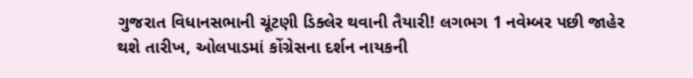ગુજરાત વિધાનસભાની ચૂંટણી ડિક્લેર થવાની તૈયારી! લગભગ 1 નવેમ્બર પછી જાહેર થશે તારીખ, ઓલપાડમાં કોંગ્રેસના દર્શન નાયકની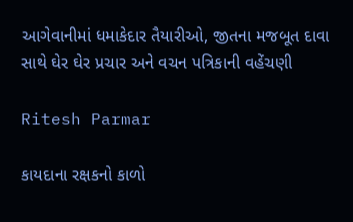આગેવાનીમાં ધમાકેદાર તૈયારીઓ, જીતના મજબૂત દાવા સાથે ઘેર ઘેર પ્રચાર અને વચન પત્રિકાની વહેંચણી

Ritesh Parmar

કાયદાના રક્ષકનો કાળો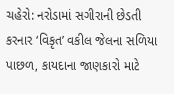ચહેરો: નરોડામાં સગીરાની છેડતી કરનાર ‘વિકૃત’ વકીલ જેલના સળિયા પાછળ, કાયદાના જાણકારો માટે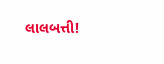લાલબત્તી!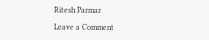Ritesh Parmar

Leave a Comment